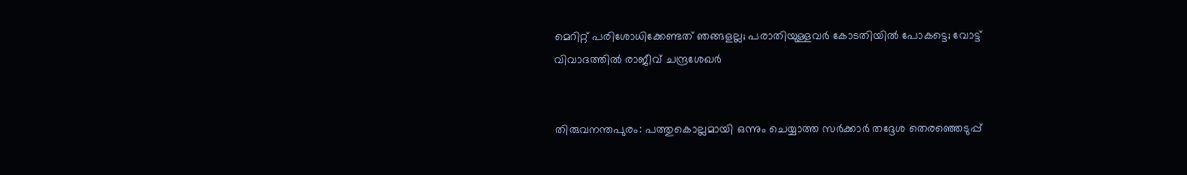മെറിറ്റ് പരിശോധിക്കേണ്ടത് ഞങ്ങളല്ല; പരാതിയുള്ളവര്‍ കോടതിയില്‍ പോകട്ടെ; വോട്ട് വിവാദത്തില്‍ രാജീവ് ചന്ദ്രശേഖര്‍


തിരുവനന്തപുരം: പത്തുകൊല്ലമായി ഒന്നും ചെയ്യാത്ത സര്‍ക്കാര്‍ തദ്ദേശ തെരഞ്ഞെടുപ്പ്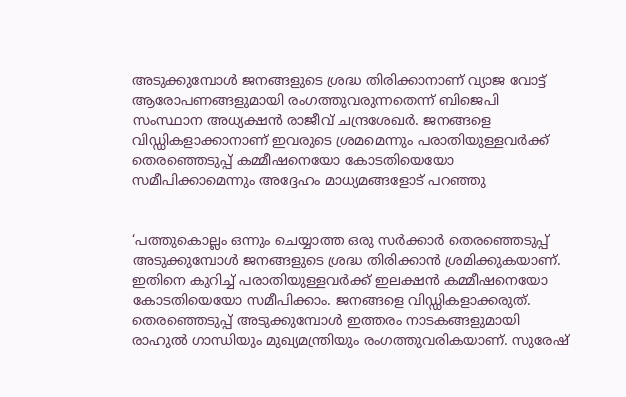അടുക്കുമ്പോള്‍ ജനങ്ങളുടെ ശ്രദ്ധ തിരിക്കാനാണ് വ്യാജ വോട്ട് ആരോപണങ്ങളുമായി രംഗത്തുവരുന്നതെന്ന് ബിജെപി സംസ്ഥാന അധ്യക്ഷന്‍ രാജീവ് ചന്ദ്രശേഖര്‍. ജനങ്ങളെ വിഡ്ഡികളാക്കാനാണ് ഇവരുടെ ശ്രമമെന്നും പരാതിയുള്ളവര്‍ക്ക് തെരഞ്ഞെടുപ്പ് കമ്മീഷനെയോ കോടതിയെയോ സമീപിക്കാമെന്നും അദ്ദേഹം മാധ്യമങ്ങളോട് പറഞ്ഞു


‘പത്തുകൊല്ലം ഒന്നും ചെയ്യാത്ത ഒരു സര്‍ക്കാര്‍ തെരഞ്ഞെടുപ്പ് അടുക്കുമ്പോള്‍ ജനങ്ങളുടെ ശ്രദ്ധ തിരിക്കാന്‍ ശ്രമിക്കുകയാണ്. ഇതിനെ കുറിച്ച് പരാതിയുള്ളവര്‍ക്ക് ഇലക്ഷന്‍ കമ്മീഷനെയോ കോടതിയെയോ സമീപിക്കാം. ജനങ്ങളെ വിഡ്ഡികളാക്കരുത്. തെരഞ്ഞെടുപ്പ് അടുക്കുമ്പോള്‍ ഇത്തരം നാടകങ്ങളുമായി രാഹുല്‍ ഗാന്ധിയും മുഖ്യമന്ത്രിയും രംഗത്തുവരികയാണ്. സുരേഷ്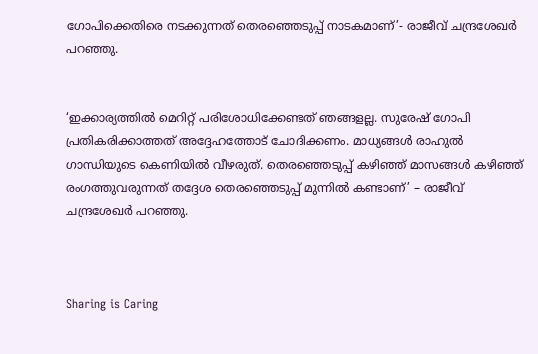ഗോപിക്കെതിരെ നടക്കുന്നത് തെരഞ്ഞെടുപ്പ് നാടകമാണ്’- രാജീവ് ചന്ദ്രശേഖര്‍ പറഞ്ഞു.


‘ഇക്കാര്യത്തില്‍ മെറിറ്റ് പരിശോധിക്കേണ്ടത് ഞങ്ങളല്ല. സുരേഷ് ഗോപി പ്രതികരിക്കാത്തത് അദ്ദേഹത്തോട് ചോദിക്കണം. മാധ്യങ്ങള്‍ രാഹുല്‍ ഗാന്ധിയുടെ കെണിയില്‍ വീഴരുത്. തെരഞ്ഞെടുപ്പ് കഴിഞ്ഞ് മാസങ്ങള്‍ കഴിഞ്ഞ് രംഗത്തുവരുന്നത് തദ്ദേശ തെരഞ്ഞെടുപ്പ് മുന്നില്‍ കണ്ടാണ്’ – രാജീവ് ചന്ദ്രശേഖര്‍ പറഞ്ഞു.



Sharing is Caring